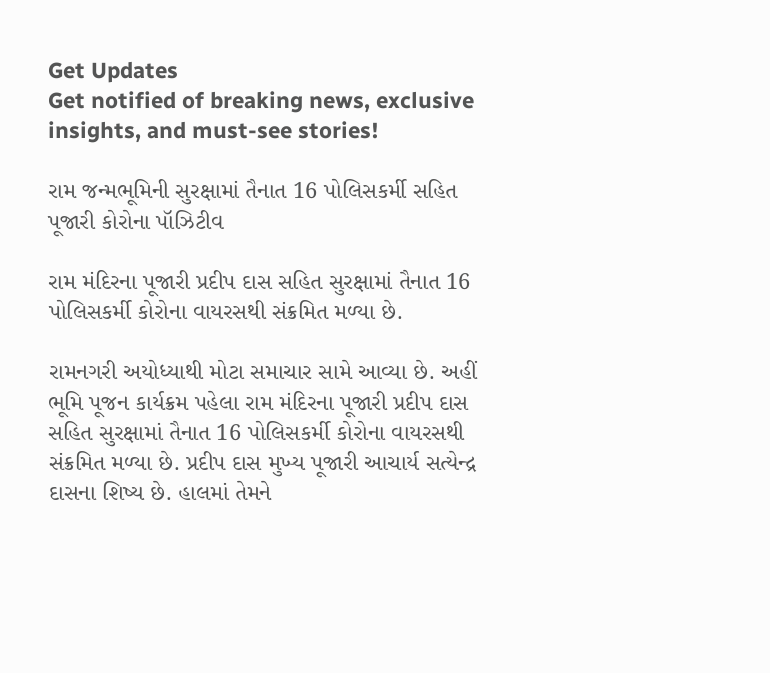Get Updates
Get notified of breaking news, exclusive insights, and must-see stories!

રામ જન્મભૂમિની સુરક્ષામાં તૈનાત 16 પોલિસકર્મી સહિત પૂજારી કોરોના પૉઝિટીવ

રામ મંદિરના પૂજારી પ્રદીપ દાસ સહિત સુરક્ષામાં તૈનાત 16 પોલિસકર્મી કોરોના વાયરસથી સંક્રમિત મળ્યા છે.

રામનગરી અયોધ્યાથી મોટા સમાચાર સામે આવ્યા છે. અહીં ભૂમિ પૂજન કાર્યક્રમ પહેલા રામ મંદિરના પૂજારી પ્રદીપ દાસ સહિત સુરક્ષામાં તૈનાત 16 પોલિસકર્મી કોરોના વાયરસથી સંક્રમિત મળ્યા છે. પ્રદીપ દાસ મુખ્ય પૂજારી આચાર્ય સત્યેન્દ્ર દાસના શિષ્ય છે. હાલમાં તેમને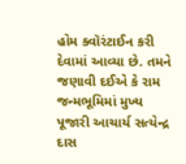હોમ ક્વૉરંટાઈન કરી દેવામાં આવ્યા છે. તમને જણાવી દઈએ કે રામ જન્મભૂમિમાં મુખ્ય પૂજારી આચાર્ય સત્યેન્દ્ર દાસ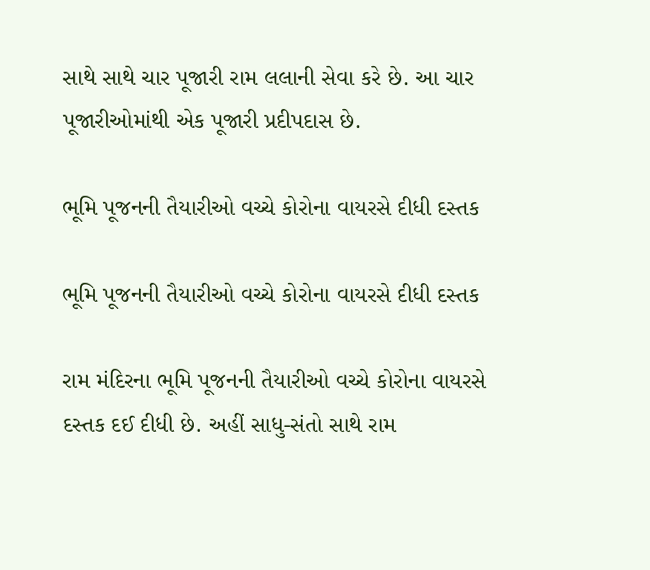સાથે સાથે ચાર પૂજારી રામ લલાની સેવા કરે છે. આ ચાર પૂજારીઓમાંથી એક પૂજારી પ્રદીપદાસ છે.

ભૂમિ પૂજનની તૈયારીઓ વચ્ચે કોરોના વાયરસે દીધી દસ્તક

ભૂમિ પૂજનની તૈયારીઓ વચ્ચે કોરોના વાયરસે દીધી દસ્તક

રામ મંદિરના ભૂમિ પૂજનની તૈયારીઓ વચ્ચે કોરોના વાયરસે દસ્તક દઈ દીધી છે. અહીં સાધુ-સંતો સાથે રામ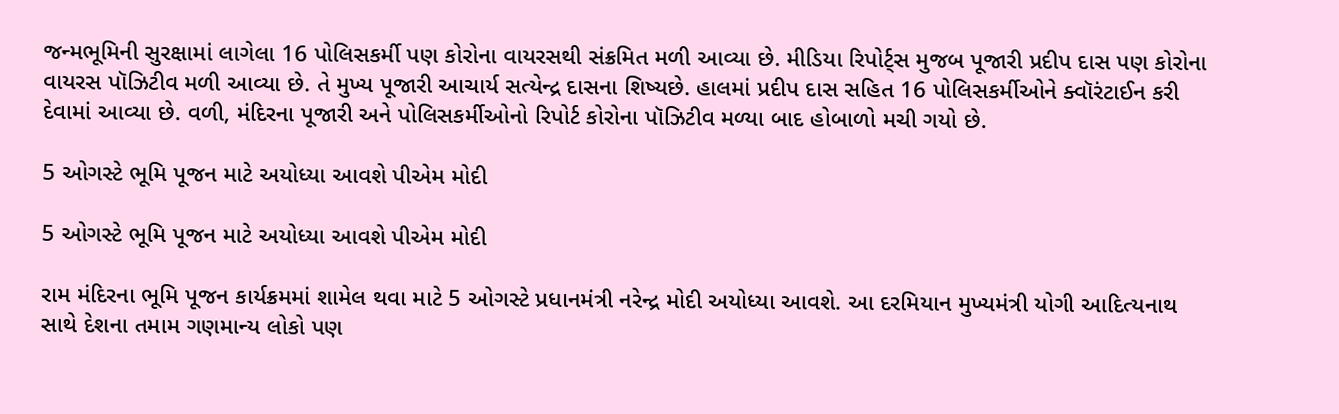જન્મભૂમિની સુરક્ષામાં લાગેલા 16 પોલિસકર્મી પણ કોરોના વાયરસથી સંક્રમિત મળી આવ્યા છે. મીડિયા રિપોર્ટ્સ મુજબ પૂજારી પ્રદીપ દાસ પણ કોરોના વાયરસ પૉઝિટીવ મળી આવ્યા છે. તે મુખ્ય પૂજારી આચાર્ય સત્યેન્દ્ર દાસના શિષ્યછે. હાલમાં પ્રદીપ દાસ સહિત 16 પોલિસકર્મીઓને ક્વૉરંટાઈન કરી દેવામાં આવ્યા છે. વળી, મંદિરના પૂજારી અને પોલિસકર્મીઓનો રિપોર્ટ કોરોના પૉઝિટીવ મળ્યા બાદ હોબાળો મચી ગયો છે.

5 ઓગસ્ટે ભૂમિ પૂજન માટે અયોધ્યા આવશે પીએમ મોદી

5 ઓગસ્ટે ભૂમિ પૂજન માટે અયોધ્યા આવશે પીએમ મોદી

રામ મંદિરના ભૂમિ પૂજન કાર્યક્રમમાં શામેલ થવા માટે 5 ઓગસ્ટે પ્રધાનમંત્રી નરેન્દ્ર મોદી અયોધ્યા આવશે. આ દરમિયાન મુખ્યમંત્રી યોગી આદિત્યનાથ સાથે દેશના તમામ ગણમાન્ય લોકો પણ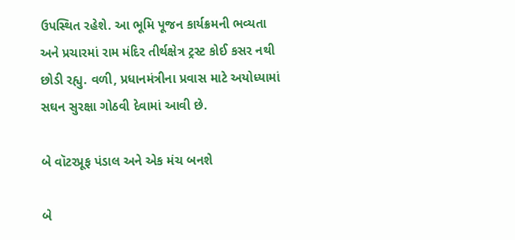ઉપસ્થિત રહેશે. આ ભૂમિ પૂજન કાર્યક્રમની ભવ્યતા અને પ્રચારમાં રામ મંદિર તીર્થક્ષેત્ર ટ્રસ્ટ કોઈ કસર નથી છોડી રહ્યુ. વળી, પ્રધાનમંત્રીના પ્રવાસ માટે અયોધ્યામાં સઘન સુરક્ષા ગોઠવી દેવામાં આવી છે.

બે વૉટરપ્રૂફ પંડાલ અને એક મંચ બનશે

બે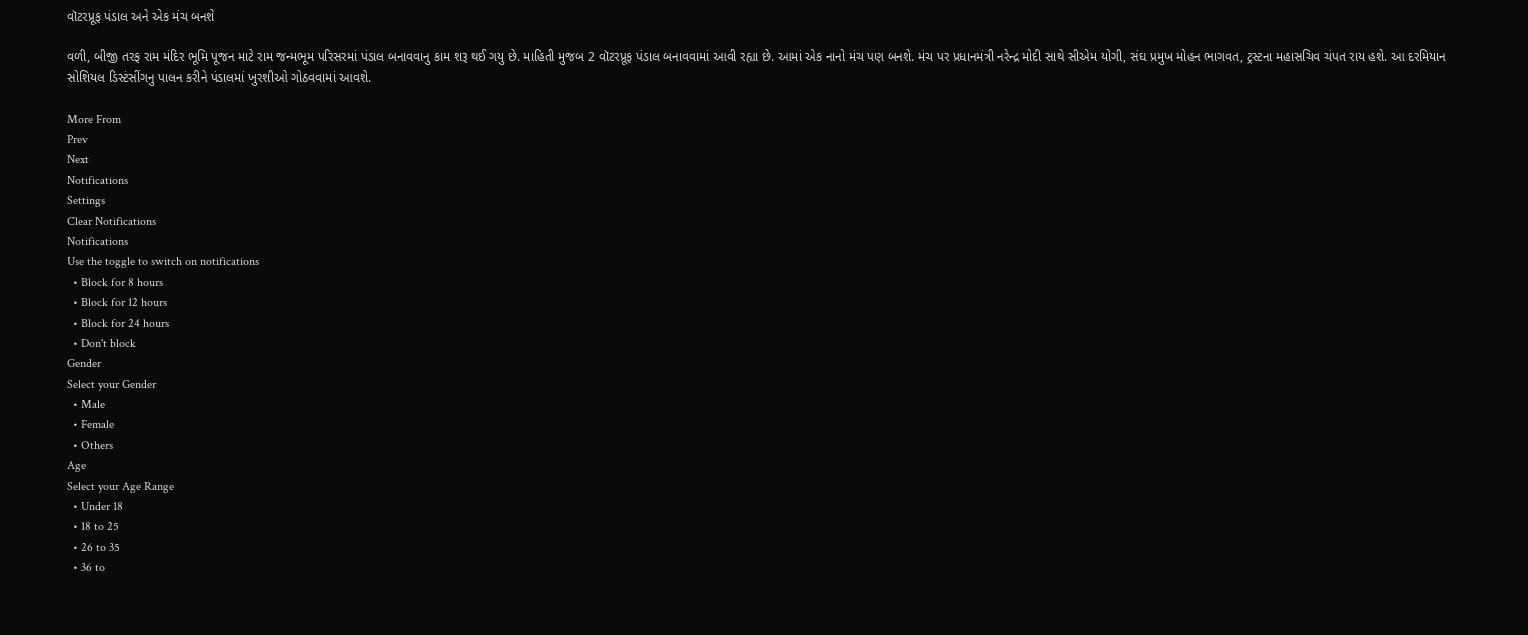વૉટરપ્રૂફ પંડાલ અને એક મંચ બનશે

વળી, બીજી તરફ રામ મંદિર ભૂમિ પૂજન માટે રામ જન્મભૂમ પરિસરમાં પંડાલ બનાવવાનુ કામ શરૂ થઈ ગયુ છે. માહિતી મુજબ 2 વૉટરપ્રૂફ પંડાલ બનાવવામાં આવી રહ્યા છે. આમાં એક નાનો મંચ પણ બનશે. મંચ પર પ્રધાનમંત્રી નરેન્દ્ર મોદી સાથે સીએમ યોગી, સંઘ પ્રમુખ મોહન ભાગવત, ટ્રસ્ટના મહાસચિવ ચંપત રાય હશે. આ દરમિયાન સોશિયલ ડિસ્ટંસીંગનુ પાલન કરીને પંડાલમાં ખુરશીઓ ગોઠવવામાં આવશે.

More From
Prev
Next
Notifications
Settings
Clear Notifications
Notifications
Use the toggle to switch on notifications
  • Block for 8 hours
  • Block for 12 hours
  • Block for 24 hours
  • Don't block
Gender
Select your Gender
  • Male
  • Female
  • Others
Age
Select your Age Range
  • Under 18
  • 18 to 25
  • 26 to 35
  • 36 to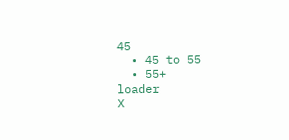45
  • 45 to 55
  • 55+
loader
X